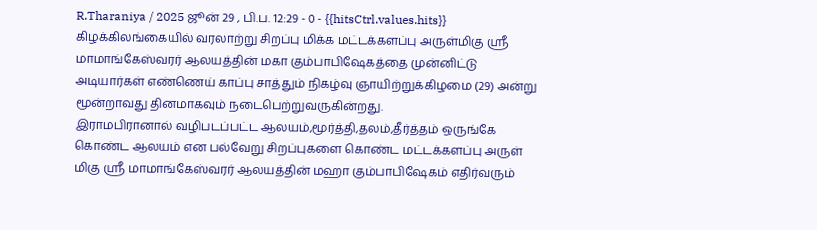R.Tharaniya / 2025 ஜூன் 29 , பி.ப. 12:29 - 0 - {{hitsCtrl.values.hits}}
கிழக்கிலங்கையில் வரலாற்று சிறப்பு மிக்க மட்டக்களப்பு அருள்மிகு ஸ்ரீ மாமாங்கேஸ்வரர் ஆலயத்தின் மகா கும்பாபிஷேகத்தை முன்னிட்டு அடியார்கள் எண்ணெய் காப்பு சாத்தும் நிகழ்வு ஞாயிற்றுக்கிழமை (29) அன்று மூன்றாவது தினமாகவும் நடைபெற்றுவருகின்றது.
இராமபிரானால் வழிபடப்பட்ட ஆலயம்,மூர்த்தி,தலம்,தீர்த்தம் ஒருங்கே கொண்ட ஆலயம் என பல்வேறு சிறப்புகளை கொண்ட மட்டக்களப்பு அருள் மிகு ஸ்ரீ மாமாங்கேஸ்வரர் ஆலயத்தின் மஹா கும்பாபிஷேகம் எதிர்வரும்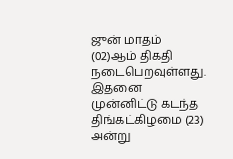ஜுன் மாதம் (02)ஆம் திகதி நடைபெறவுள்ளது.
இதனை முன்னிட்டு கடந்த திங்கட்கிழமை (23) அன்று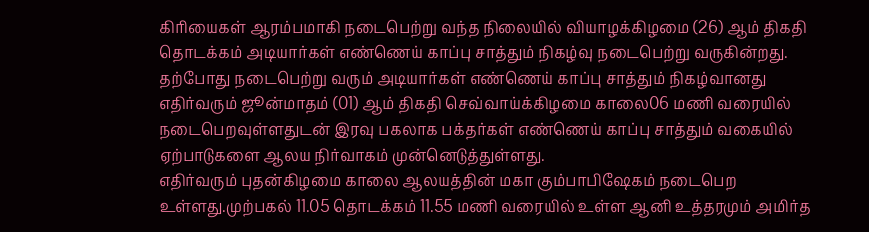கிரியைகள் ஆரம்பமாகி நடைபெற்று வந்த நிலையில் வியாழக்கிழமை (26) ஆம் திகதி தொடக்கம் அடியார்கள் எண்ணெய் காப்பு சாத்தும் நிகழ்வு நடைபெற்று வருகின்றது.
தற்போது நடைபெற்று வரும் அடியார்கள் எண்ணெய் காப்பு சாத்தும் நிகழ்வானது எதிர்வரும் ஜூன்மாதம் (01) ஆம் திகதி செவ்வாய்க்கிழமை காலை06 மணி வரையில் நடைபெறவுள்ளதுடன் இரவு பகலாக பக்தர்கள் எண்ணெய் காப்பு சாத்தும் வகையில் ஏற்பாடுகளை ஆலய நிர்வாகம் முன்னெடுத்துள்ளது.
எதிர்வரும் புதன்கிழமை காலை ஆலயத்தின் மகா கும்பாபிஷேகம் நடைபெற உள்ளது.முற்பகல் 11.05 தொடக்கம் 11.55 மணி வரையில் உள்ள ஆனி உத்தரமும் அமிர்த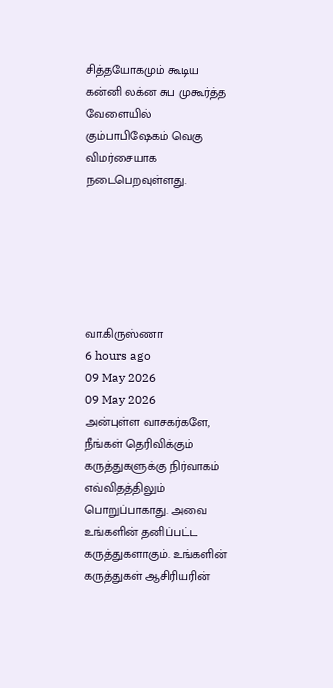சித்தயோகமும் கூடிய கன்னி லக்ன சுப முகூர்த்த வேளையில் கும்பாபிஷேகம் வெகு விமர்சையாக நடைபெறவுள்ளது.






வா.கிருஸ்ணா
6 hours ago
09 May 2026
09 May 2026
அன்புள்ள வாசகர்களே,
நீங்கள் தெரிவிக்கும் கருத்துகளுக்கு நிர்வாகம் எவ்விதத்திலும் பொறுப்பாகாது. அவை உங்களின் தனிப்பட்ட கருத்துகளாகும். உங்களின் கருத்துகள் ஆசிரியரின்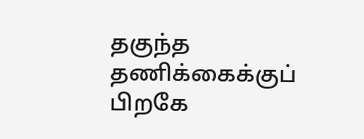தகுந்த தணிக்கைக்குப் பிறகே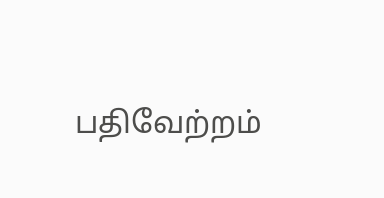பதிவேற்றம்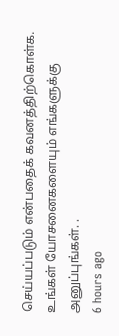செய்யப்படும் என்பதைக் கவனத்திற்கொள்க. உங்கள் யோசனைகளையும் எங்களுக்கு அனுப்புங்கள். .
6 hours ago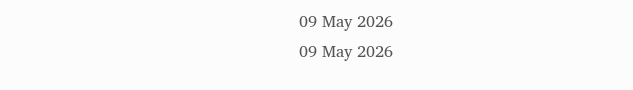09 May 2026
09 May 2026